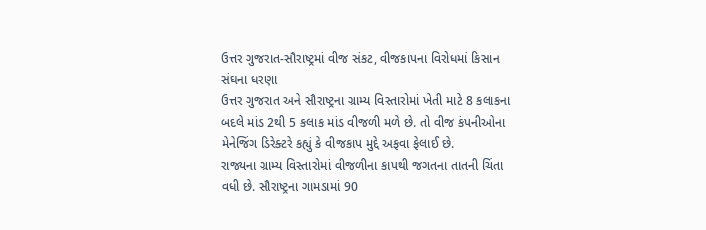ઉત્તર ગુજરાત-સૌરાષ્ટ્રમાં વીજ સંકટ, વીજકાપના વિરોધમાં કિસાન સંઘના ધરણા
ઉત્તર ગુજરાત અને સૌરાષ્ટ્રના ગ્રામ્ય વિસ્તારોમાં ખેતી માટે 8 કલાકના બદલે માંડ 2થી 5 કલાક માંડ વીજળી મળે છે. તો વીજ કંપનીઓના મેનેજિંગ ડિરેક્ટરે કહ્યું કે વીજકાપ મુદ્દે અફવા ફેલાઈ છે.
રાજ્યના ગ્રામ્ય વિસ્તારોમાં વીજળીના કાપથી જગતના તાતની ચિંતા વધી છે. સૌરાષ્ટ્રના ગામડામાં 90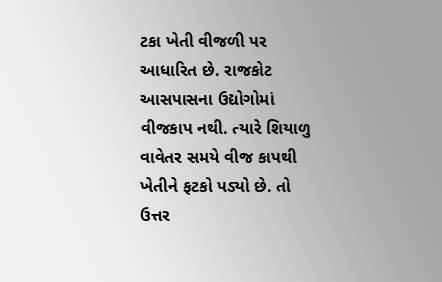ટકા ખેતી વીજળી પર આધારિત છે. રાજકોટ આસપાસના ઉદ્યોગોમાં વીજકાપ નથી. ત્યારે શિયાળુ વાવેતર સમયે વીજ કાપથી ખેતીને ફટકો પડ્યો છે. તો ઉત્તર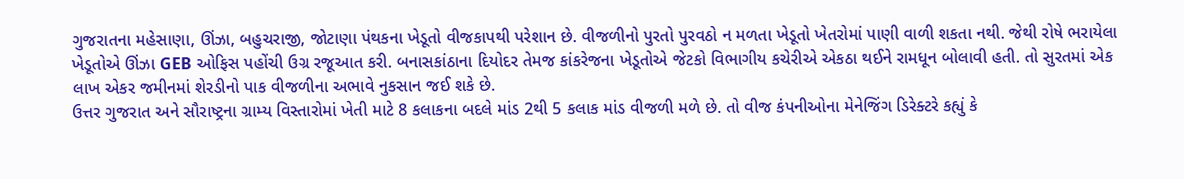ગુજરાતના મહેસાણા, ઊંઝા, બહુચરાજી, જોટાણા પંથકના ખેડૂતો વીજકાપથી પરેશાન છે. વીજળીનો પુરતો પુરવઠો ન મળતા ખેડૂતો ખેતરોમાં પાણી વાળી શકતા નથી. જેથી રોષે ભરાયેલા ખેડૂતોએ ઊંઝા GEB ઓફિસ પહોંચી ઉગ્ર રજૂઆત કરી. બનાસકાંઠાના દિયોદર તેમજ કાંકરેજના ખેડૂતોએ જેટકો વિભાગીય કચેરીએ એકઠા થઈને રામધૂન બોલાવી હતી. તો સુરતમાં એક લાખ એકર જમીનમાં શેરડીનો પાક વીજળીના અભાવે નુકસાન જઈ શકે છે.
ઉત્તર ગુજરાત અને સૌરાષ્ટ્રના ગ્રામ્ય વિસ્તારોમાં ખેતી માટે 8 કલાકના બદલે માંડ 2થી 5 કલાક માંડ વીજળી મળે છે. તો વીજ કંપનીઓના મેનેજિંગ ડિરેક્ટરે કહ્યું કે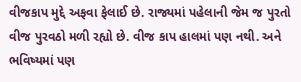વીજકાપ મુદ્દે અફવા ફેલાઈ છે. રાજ્યમાં પહેલાની જેમ જ પુરતો વીજ પુરવઠો મળી રહ્યો છે. વીજ કાપ હાલમાં પણ નથી. અને ભવિષ્યમાં પણ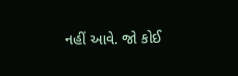નહીં આવે. જો કોઈ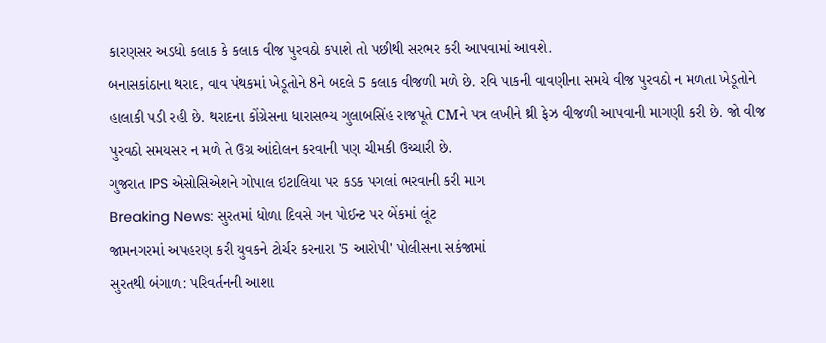કારણસર અડધો કલાક કે કલાક વીજ પુરવઠો કપાશે તો પછીથી સરભર કરી આપવામાં આવશે.
બનાસકાંઠાના થરાદ, વાવ પંથકમાં ખેડૂતોને 8ને બદલે 5 કલાક વીજળી મળે છે. રવિ પાકની વાવણીના સમયે વીજ પુરવઠો ન મળતા ખેડૂતોને હાલાકી પડી રહી છે. થરાદના કોંગ્રેસના ધારાસભ્ય ગુલાબસિંહ રાજપૂતે CMને પત્ર લખીને થ્રી ફેઝ વીજળી આપવાની માગણી કરી છે. જો વીજ પુરવઠો સમયસર ન મળે તે ઉગ્ર આંદોલન કરવાની પણ ચીમકી ઉચ્ચારી છે.
ગુજરાત IPS એસોસિએશને ગોપાલ ઇટાલિયા પર કડક પગલાં ભરવાની કરી માગ
Breaking News: સુરતમાં ધોળા દિવસે ગન પોઈન્ટ પર બેંકમાં લૂંટ
જામનગરમાં અપહરણ કરી યુવકને ટોર્ચર કરનારા '5 આરોપી' પોલીસના સકંજામાં
સુરતથી બંગાળ: પરિવર્તનની આશા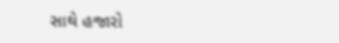સાથે હજારો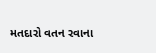મતદારો વતન રવાના